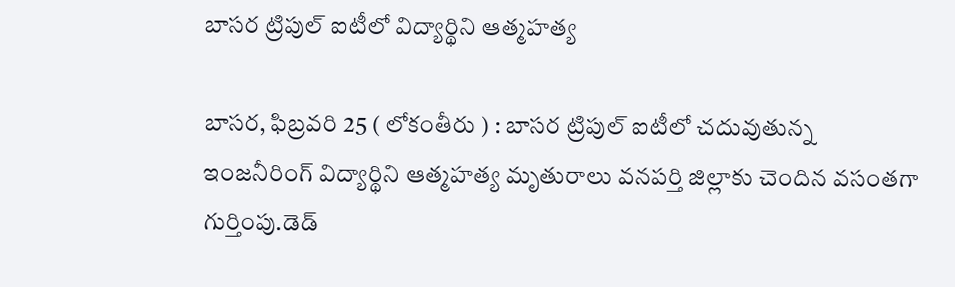బాసర ట్రిపుల్ ఐటీలో విద్యార్థిని ఆత్మహత్య

బాసర, ఫిబ్రవరి 25 ( లోకంతీరు ) : బాసర ట్రిపుల్ ఐటీలో చదువుతున్న ఇంజనీరింగ్ విద్యార్థిని ఆత్మహత్య మృతురాలు వనపర్తి జిల్లాకు చెందిన వసంతగా గుర్తింపు.డెడ్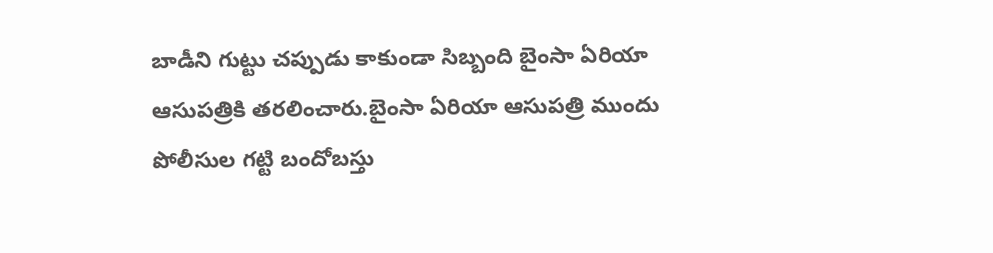బాడీని గుట్టు చప్పుడు కాకుండా సిబ్బంది బైంసా ఏరియా ఆసుపత్రికి తరలించారు.బైంసా ఏరియా ఆసుపత్రి ముందు పోలీసుల గట్టి బందోబస్తు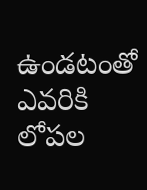ఉండటంతో ఎవరికి లోపల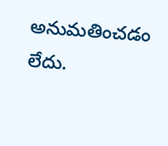అనుమతించడం లేదు.